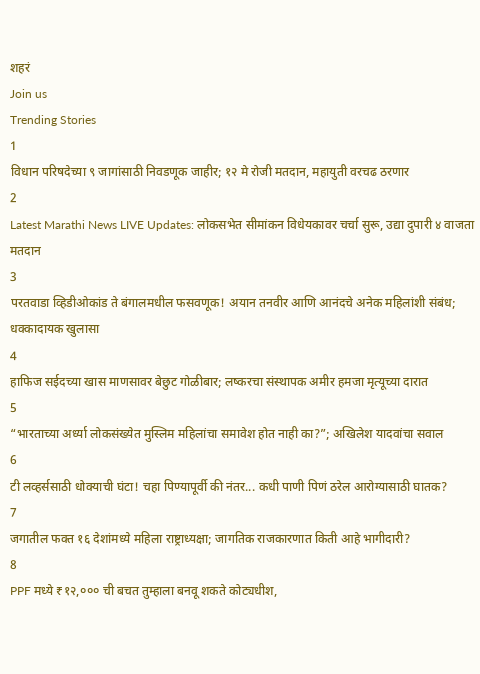शहरं
Join us
Trending Stories
1
विधान परिषदेच्या ९ जागांसाठी निवडणूक जाहीर; १२ मे रोजी मतदान, महायुती वरचढ ठरणार
2
Latest Marathi News LIVE Updates: लोकसभेत सीमांकन विधेयकावर चर्चा सुरू, उद्या दुपारी ४ वाजता मतदान
3
परतवाडा व्हिडीओकांड ते बंगालमधील फसवणूक! अयान तनवीर आणि आनंदचे अनेक महिलांशी संबंध; धक्कादायक खुलासा
4
हाफिज सईदच्या खास माणसावर बेछुट गोळीबार; लष्करचा संस्थापक अमीर हमजा मृत्यूच्या दारात
5
“भारताच्या अर्ध्या लोकसंख्येत मुस्लिम महिलांचा समावेश होत नाही का?”; अखिलेश यादवांचा सवाल
6
टी लव्हर्ससाठी धोक्याची घंटा! चहा पिण्यापूर्वी की नंतर... कधी पाणी पिणं ठरेल आरोग्यासाठी घातक?
7
जगातील फक्त १६ देशांमध्ये महिला राष्ट्राध्यक्षा; जागतिक राजकारणात किती आहे भागीदारी?
8
PPF मध्ये ₹१२,००० ची बचत तुम्हाला बनवू शकते कोट्यधीश,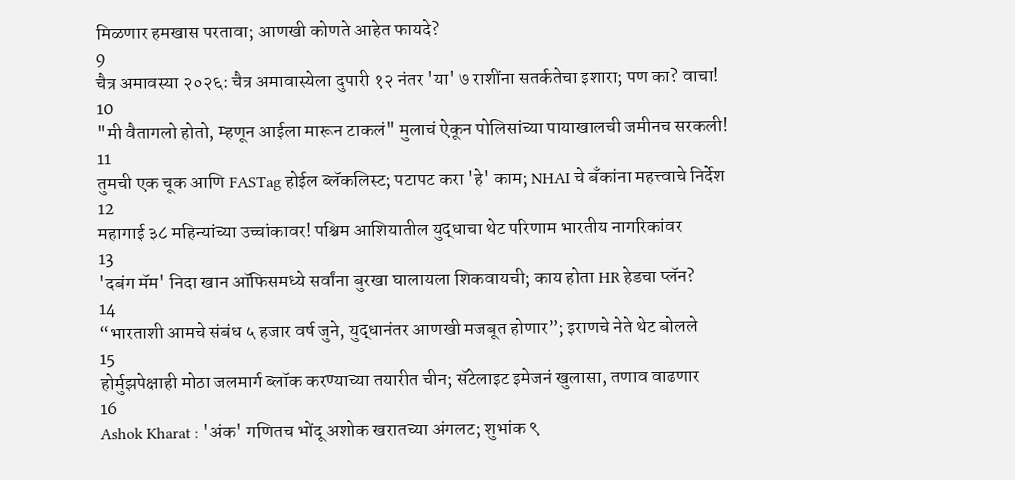मिळणार हमखास परतावा; आणखी कोणते आहेत फायदे?
9
चैत्र अमावस्या २०२६: चैत्र अमावास्येला दुपारी १२ नंतर 'या' ७ राशींना सतर्कतेचा इशारा; पण का? वाचा!
10
"मी वैतागलो होतो, म्हणून आईला मारून टाकलं" मुलाचं ऐकून पोलिसांच्या पायाखालची जमीनच सरकली!
11
तुमची एक चूक आणि FASTag होईल ब्लॅकलिस्ट; पटापट करा 'हे' काम; NHAI चे बँकांना महत्त्वाचे निर्देश
12
महागाई ३८ महिन्यांच्या उच्चांकावर! पश्चिम आशियातील युद्धाचा थेट परिणाम भारतीय नागरिकांवर
13
'दबंग मॅम' निदा खान ऑफिसमध्ये सर्वांना बुरखा घालायला शिकवायची; काय होता HR हेडचा प्लॅन?
14
“भारताशी आमचे संबंध ५ हजार वर्ष जुने, युद्धानंतर आणखी मजबूत होणार”; इराणचे नेते थेट बोलले
15
होर्मुझपेक्षाही मोठा जलमार्ग ब्लॉक करण्याच्या तयारीत चीन; सॅटेलाइट इमेजनं खुलासा, तणाव वाढणार
16
Ashok Kharat : 'अंक' गणितच भोंदू अशोक खरातच्या अंगलट; शुभांक ९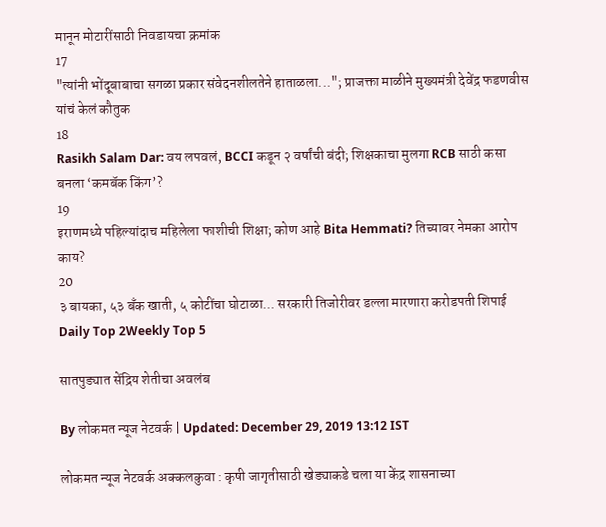मानून मोटारींसाठी निवडायचा क्रमांक
17
"त्यांनी भोंदूबाबाचा सगळा प्रकार संवेदनशीलतेने हाताळला..."; प्राजक्ता माळीने मुख्यमंत्री देवेंद्र फडणवीस यांचं केलं कौतुक
18
Rasikh Salam Dar: वय लपवलं, BCCI कडून २ वर्षांची बंदी; शिक्षकाचा मुलगा RCB साठी कसा बनला ‘कमबॅक किंग’?
19
इराणमध्ये पहिल्यांदाच महिलेला फाशीची शिक्षा; कोण आहे Bita Hemmati? तिच्यावर नेमका आरोप काय?
20
३ बायका, ५३ बँक खाती, ५ कोटींचा घोटाळा... सरकारी तिजोरीवर डल्ला मारणारा करोडपती शिपाई
Daily Top 2Weekly Top 5

सातपुड्यात सेंद्रिय शेतीचा अवलंब

By लोकमत न्यूज नेटवर्क | Updated: December 29, 2019 13:12 IST

लोकमत न्यूज नेटवर्क अक्कलकुवा : कृषी जागृतीसाठी खेड्याकडे चला या केंद्र शासनाच्या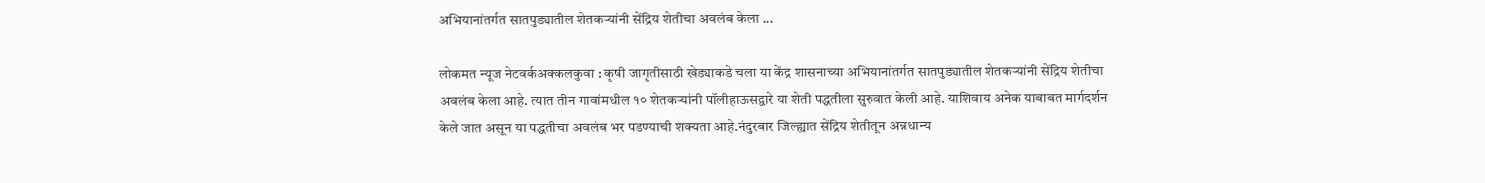अभियानांतर्गत सातपुड्यातील शेतकऱ्यांनी सेंद्रिय शेतीचा अवलंब केला ...

लोकमत न्यूज नेटवर्कअक्कलकुवा : कृषी जागृतीसाठी खेड्याकडे चला या केंद्र शासनाच्या अभियानांतर्गत सातपुड्यातील शेतकऱ्यांनी सेंद्रिय शेतीचा अवलंब केला आहे. त्यात तीन गावांमधील १० शेतकऱ्यांनी पॉलीहाऊसद्वारे या शेती पद्धतीला सुरुवात केली आहे. याशिवाय अनेक याबाबत मार्गदर्शन केले जात असून या पद्धतीचा अवलंब भर पडण्याची शक्यता आहे.नंदुरबार जिल्ह्यात सेंद्रिय शेतीतून अन्नधान्य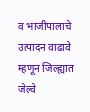व भाजीपालाचे उत्पादन वाढावे म्हणून जिल्ह्यात जेल्वे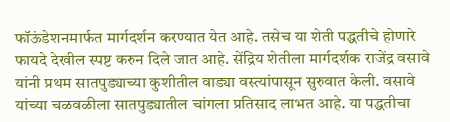फॉऊंडेशनमार्फत मार्गदर्शन करण्यात येत आहे. तसेच या शेती पद्धतीचे होणारे फायदे देखील स्पष्ट करुन दिले जात आहे. सेंद्रिय शेतीला मार्गदर्शक राजेंद्र वसावे यांनी प्रथम सातपुड्याच्या कुशीतील वाड्या वस्त्यांपासून सुरुवात केली. वसावे यांच्या चळवळीला सातपुड्यातील चांगला प्रतिसाद लाभत आहे. या पद्धतीचा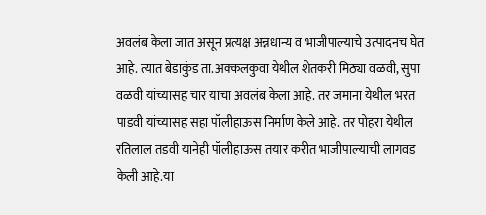अवलंब केला जात असून प्रत्यक्ष अन्नधान्य व भाजीपाल्याचे उत्पादनच घेत आहे. त्यात बेडाकुंड ता.अक्कलकुवा येथील शेतकरी मिठ्या वळवी, सुपा वळवी यांच्यासह चार याचा अवलंब केला आहे. तर जमाना येथील भरत पाडवी यांच्यासह सहा पॉलीहाऊस निर्माण केले आहे. तर पोहरा येथील रतिलाल तडवी यानेही पॉलीहाऊस तयार करीत भाजीपाल्याची लागवड केली आहे.या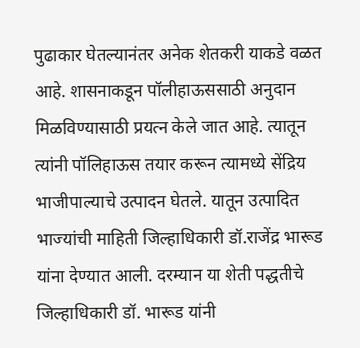पुढाकार घेतल्यानंतर अनेक शेतकरी याकडे वळत आहे. शासनाकडून पॉलीहाऊससाठी अनुदान मिळविण्यासाठी प्रयत्न केले जात आहे. त्यातून त्यांनी पॉलिहाऊस तयार करून त्यामध्ये सेंद्रिय भाजीपाल्याचे उत्पादन घेतले. यातून उत्पादित भाज्यांची माहिती जिल्हाधिकारी डॉ.राजेंद्र भारूड यांना देण्यात आली. दरम्यान या शेती पद्धतीचे जिल्हाधिकारी डॉ. भारूड यांनी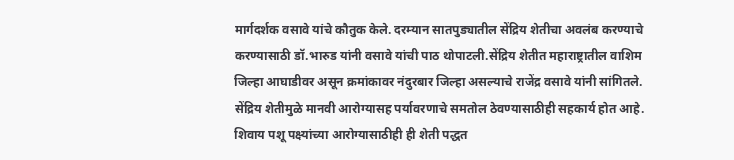मार्गदर्शक वसावे यांचे कौतुक केले. दरम्यान सातपुड्यातील सेंद्रिय शेतीचा अवलंब करण्याचे करण्यासाठी डॉ.भारुड यांनी वसावे यांची पाठ थोपाटली.सेंद्रिय शेतीत महाराष्ट्रातील वाशिम जिल्हा आघाडीवर असून क्रमांकावर नंदुरबार जिल्हा असल्याचे राजेंद्र वसावे यांनी सांगितले. सेंद्रिय शेतीमुळे मानवी आरोग्यासह पर्यावरणाचे समतोल ठेवण्यासाठीही सहकार्य होत आहे. शिवाय पशू पक्ष्यांच्या आरोग्यासाठीही ही शेती पद्धत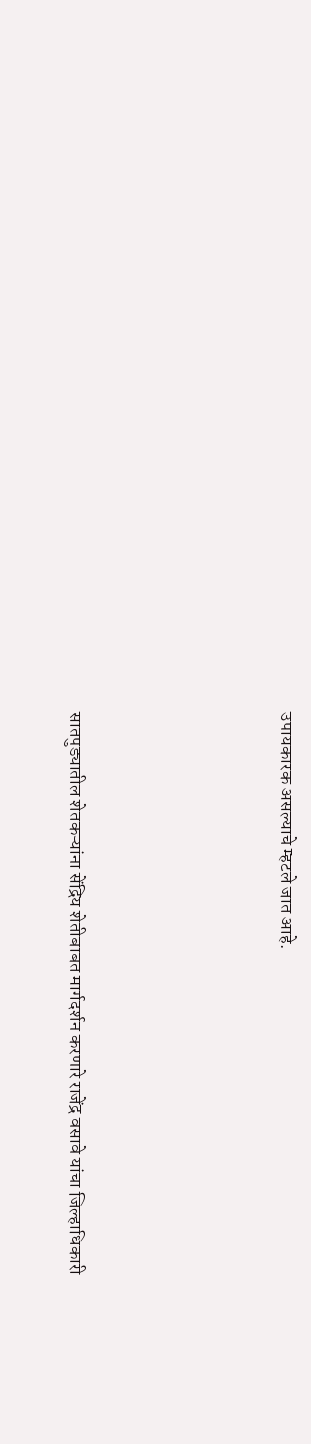उपायकारक असल्याचे म्हटले जात आहे.





सातपुड्यातील शेतकऱ्यांना सेंद्रिय शेतीबाबत मार्गदर्शन करणारे राजेंद्र वसावे यांचा जिल्हाधिकारी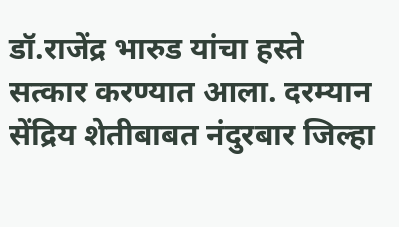डॉ.राजेंद्र भारुड यांचा हस्ते सत्कार करण्यात आला. दरम्यान सेंद्रिय शेतीबाबत नंदुरबार जिल्हा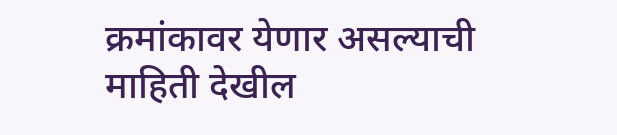क्रमांकावर येणार असल्याची माहिती देखील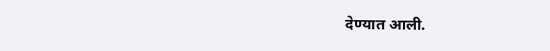देण्यात आली.